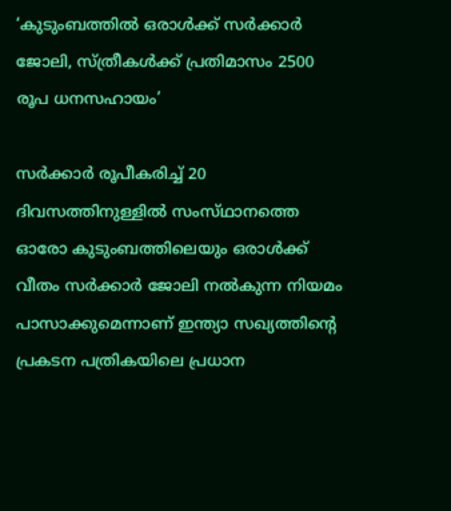‘കുടുംബത്തിൽ ഒരാൾക്ക് സർക്കാർ ജോലി, സ്‌ത്രീകൾക്ക് പ്രതിമാസം 2500 രൂപ ധനസഹായം’

സർക്കാർ രൂപീകരിച്ച് 20 ദിവസത്തിനുള്ളിൽ സംസ്‌ഥാനത്തെ ഓരോ കുടുംബത്തിലെയും ഒരാൾക്ക് വീതം സർക്കാർ ജോലി നൽകുന്ന നിയമം പാസാക്കുമെന്നാണ് ഇന്ത്യാ സഖ്യത്തിന്റെ പ്രകടന പത്രികയിലെ പ്രധാന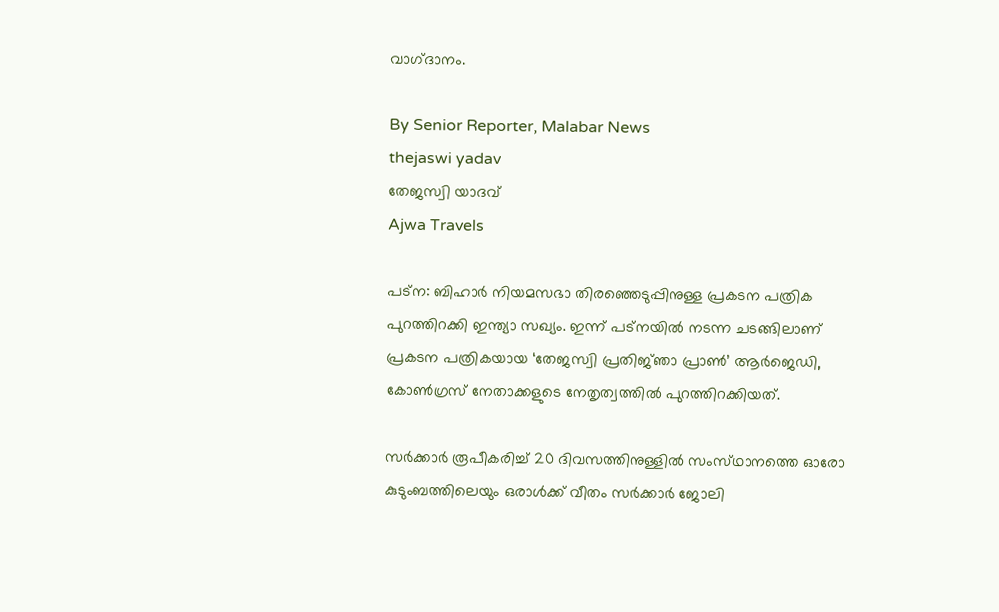വാഗ്‌ദാനം.

By Senior Reporter, Malabar News
thejaswi yadav
തേജസ്വി യാദവ്
Ajwa Travels

പട്‌ന: ബിഹാർ നിയമസഭാ തിരഞ്ഞെടുപ്പിനുള്ള പ്രകടന പത്രിക പുറത്തിറക്കി ഇന്ത്യാ സഖ്യം. ഇന്ന് പട്‌നയിൽ നടന്ന ചടങ്ങിലാണ് പ്രകടന പത്രികയായ ‘തേജസ്വി പ്രതിജ്‌ഞാ പ്രാൺ’ ആർജെഡി, കോൺഗ്രസ് നേതാക്കളുടെ നേതൃത്വത്തിൽ പുറത്തിറക്കിയത്.

സർക്കാർ രൂപീകരിച്ച് 20 ദിവസത്തിനുള്ളിൽ സംസ്‌ഥാനത്തെ ഓരോ കുടുംബത്തിലെയും ഒരാൾക്ക് വീതം സർക്കാർ ജോലി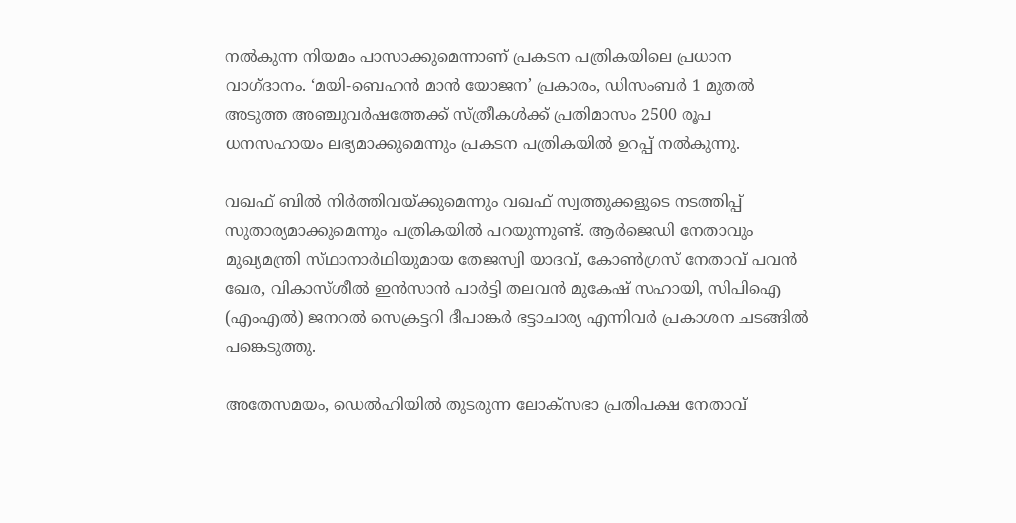നൽകുന്ന നിയമം പാസാക്കുമെന്നാണ് പ്രകടന പത്രികയിലെ പ്രധാന വാഗ്‌ദാനം. ‘മയി-ബെഹൻ മാൻ യോജന’ പ്രകാരം, ഡിസംബർ 1 മുതൽ അടുത്ത അഞ്ചുവർഷത്തേക്ക് സ്‌ത്രീകൾക്ക് പ്രതിമാസം 2500 രൂപ ധനസഹായം ലഭ്യമാക്കുമെന്നും പ്രകടന പത്രികയിൽ ഉറപ്പ് നൽകുന്നു.

വഖഫ് ബിൽ നിർത്തിവയ്‌ക്കുമെന്നും വഖഫ് സ്വത്തുക്കളുടെ നടത്തിപ്പ് സുതാര്യമാക്കുമെന്നും പത്രികയിൽ പറയുന്നുണ്ട്. ആർജെഡി നേതാവും മുഖ്യമന്ത്രി സ്‌ഥാനാർഥിയുമായ തേജസ്വി യാദവ്, കോൺഗ്രസ് നേതാവ് പവൻ ഖേര, വികാസ്‌ശീൽ ഇൻസാൻ പാർട്ടി തലവൻ മുകേഷ് സഹായി, സിപിഐ (എംഎൽ) ജനറൽ സെക്രട്ടറി ദീപാങ്കർ ഭട്ടാചാര്യ എന്നിവർ പ്രകാശന ചടങ്ങിൽ പങ്കെടുത്തു.

അതേസമയം, ഡെൽഹിയിൽ തുടരുന്ന ലോക്‌സഭാ പ്രതിപക്ഷ നേതാവ്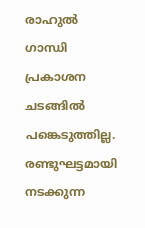രാഹുൽ ഗാന്ധി പ്രകാശന ചടങ്ങിൽ പങ്കെടുത്തില്ല. രണ്ടുഘട്ടമായി നടക്കുന്ന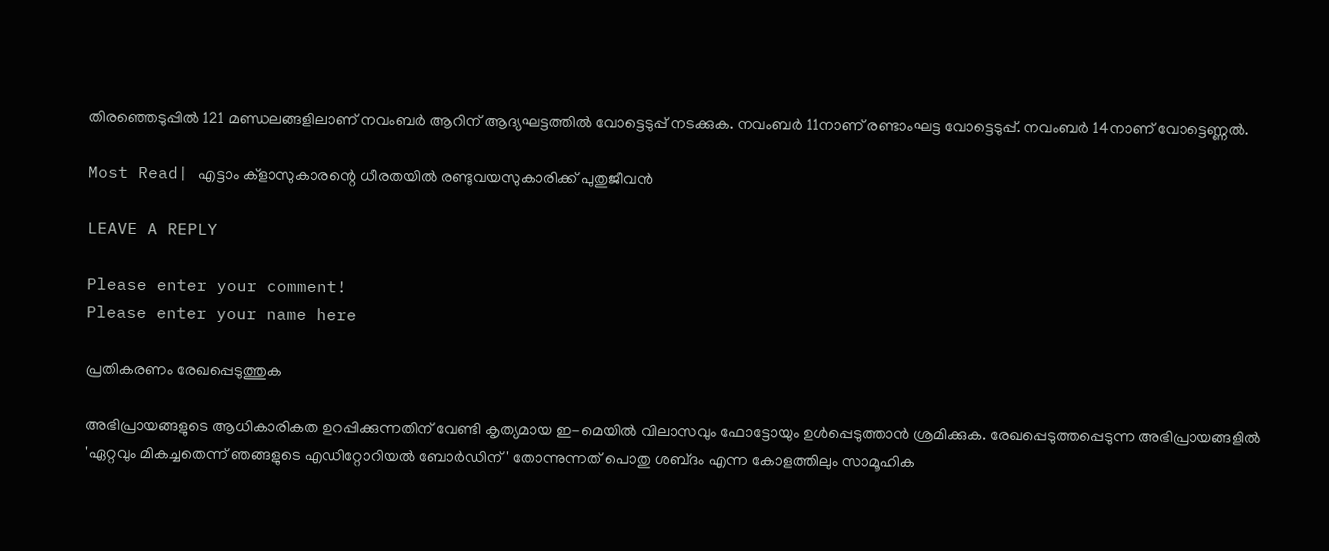തിരഞ്ഞെടുപ്പിൽ 121 മണ്ഡലങ്ങളിലാണ് നവംബർ ആറിന് ആദ്യഘട്ടത്തിൽ വോട്ടെടുപ്പ് നടക്കുക. നവംബർ 11നാണ് രണ്ടാംഘട്ട വോട്ടെടുപ്പ്. നവംബർ 14നാണ് വോട്ടെണ്ണൽ.

Most Read| എട്ടാം ക്ളാസുകാരന്റെ ധീരതയിൽ രണ്ടുവയസുകാരിക്ക് പുതുജീവൻ

LEAVE A REPLY

Please enter your comment!
Please enter your name here

പ്രതികരണം രേഖപ്പെടുത്തുക

അഭിപ്രായങ്ങളുടെ ആധികാരികത ഉറപ്പിക്കുന്നതിന് വേണ്ടി കൃത്യമായ ഇ-മെയിൽ വിലാസവും ഫോട്ടോയും ഉൾപ്പെടുത്താൻ ശ്രമിക്കുക. രേഖപ്പെടുത്തപ്പെടുന്ന അഭിപ്രായങ്ങളിൽ 'ഏറ്റവും മികച്ചതെന്ന് ഞങ്ങളുടെ എഡിറ്റോറിയൽ ബോർഡിന്' തോന്നുന്നത് പൊതു ശബ്‌ദം എന്ന കോളത്തിലും സാമൂഹിക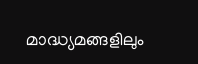മാദ്ധ്യമങ്ങളിലും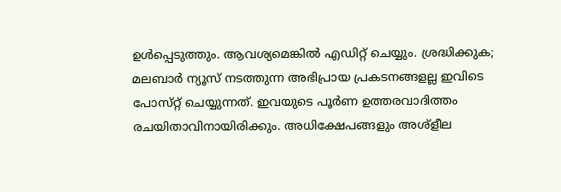ഉൾപ്പെടുത്തും. ആവശ്യമെങ്കിൽ എഡിറ്റ് ചെയ്യും. ശ്രദ്ധിക്കുക; മലബാർ ന്യൂസ് നടത്തുന്ന അഭിപ്രായ പ്രകടനങ്ങളല്ല ഇവിടെ പോസ്‌റ്റ് ചെയ്യുന്നത്. ഇവയുടെ പൂർണ ഉത്തരവാദിത്തം രചയിതാവിനായിരിക്കും. അധിക്ഷേപങ്ങളും അശ്‌ളീല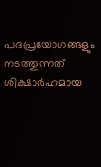പദപ്രയോഗങ്ങളും നടത്തുന്നത് ശിക്ഷാർഹമായ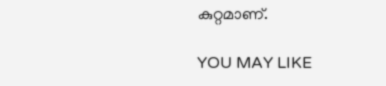കുറ്റമാണ്.

YOU MAY LIKE